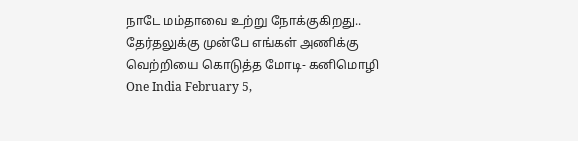நாடே மம்தாவை உற்று நோக்குகிறது.. தேர்தலுக்கு முன்பே எங்கள் அணிக்கு வெற்றியை கொடுத்த மோடி- கனிமொழி
One India February 5,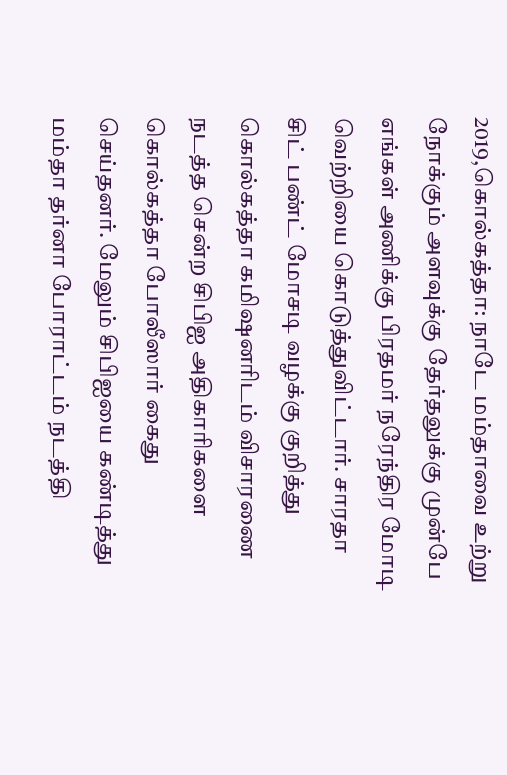2019,கொல்கத்தா: நாடே மம்தாவை உற்று நோக்கும் அளவுக்கு தேர்தலுக்கு முன்பே எங்கள் அணிக்கு பிரதமர் நரேந்திர மோடி வெற்றியை கொடுத்துவிட்டார். சாரதா சிட் பண்ட் மோசடி வழக்கு குறித்து கொல்கத்தா கமிஷனரிடம் விசாரணை நடத்த சென்ற சிபிஐ அதிகாரிகளை கொல்கத்தா போலீஸார் கைது செய்தனர். மேலும் சிபிஐயை கண்டித்து மம்தா தர்னா போராட்டம் நடத்தி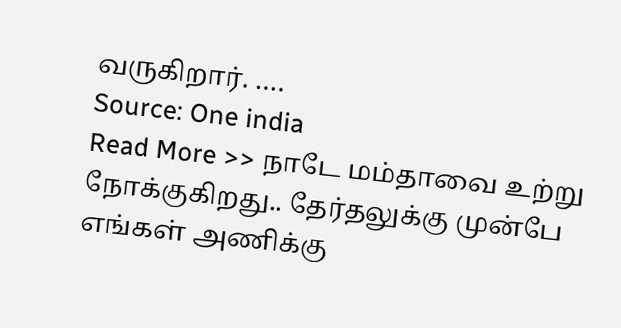வருகிறார். ….
Source: One india
Read More >> நாடே மம்தாவை உற்று நோக்குகிறது.. தேர்தலுக்கு முன்பே எங்கள் அணிக்கு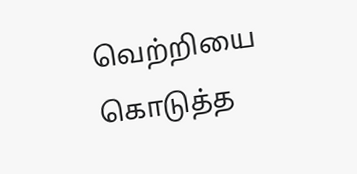வெற்றியை கொடுத்த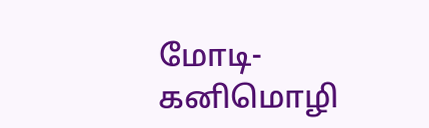மோடி- கனிமொழி